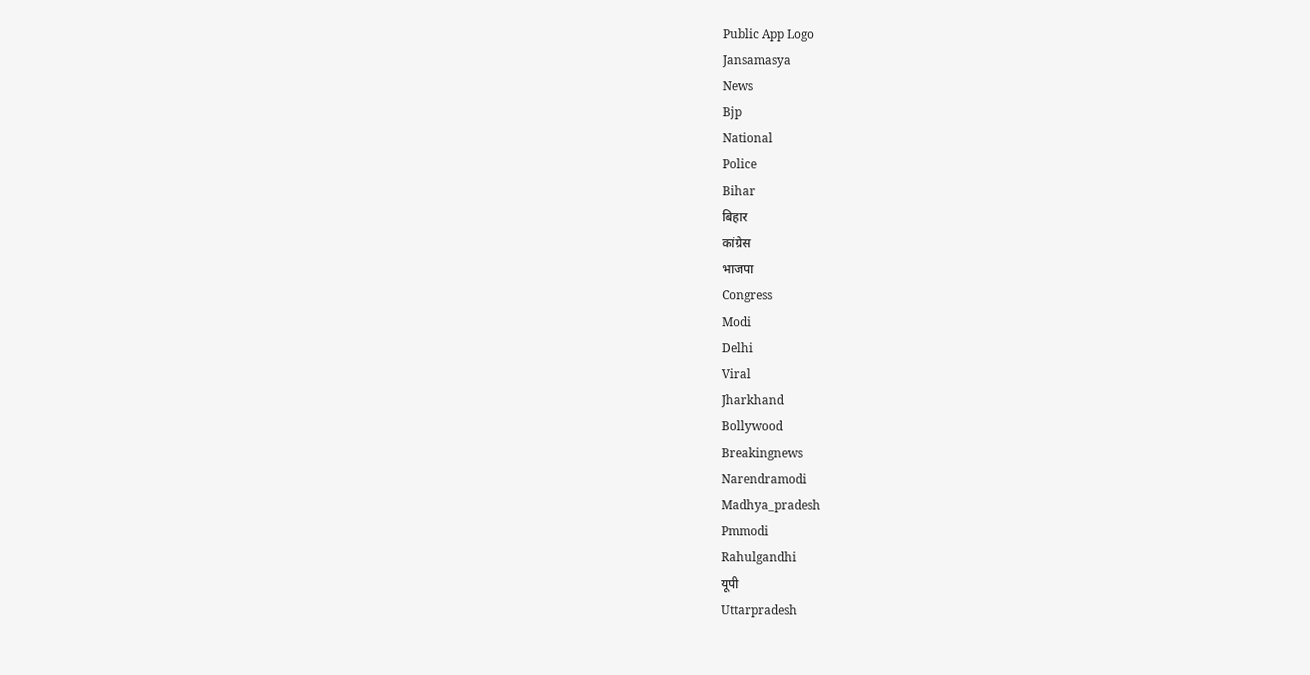Public App Logo
Jansamasya
News
Bjp
National
Police
Bihar
बिहार
कांग्रेस
भाजपा
Congress
Modi
Delhi
Viral
Jharkhand
Bollywood
Breakingnews
Narendramodi
Madhya_pradesh
Pmmodi
Rahulgandhi
यूपी
Uttarpradesh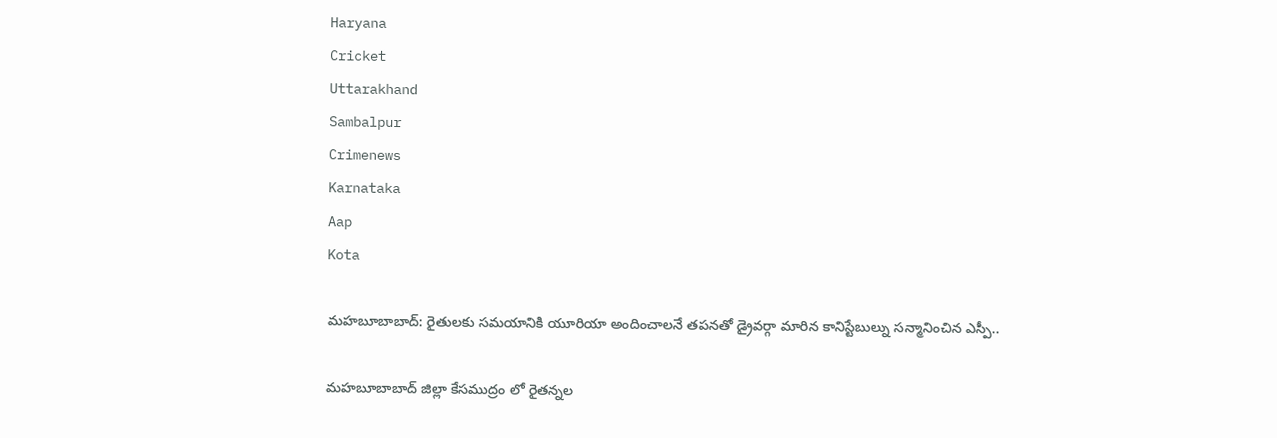Haryana
Cricket
Uttarakhand
Sambalpur
Crimenews
Karnataka
Aap
Kota

మహబూబాబాద్: రైతులకు సమయానికి యూరియా అందించాలనే తపనతో డ్రైవర్గా మారిన కానిస్టేబుల్ను సన్మానించిన ఎస్పీ..

మహబూబాబాద్ జిల్లా కేసముద్రం లో రైతన్నల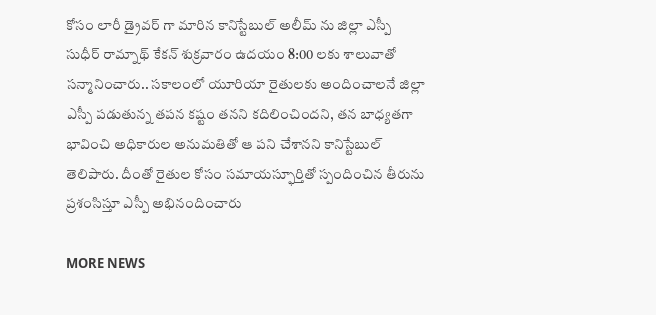కోసం లారీ డ్రైవర్ గా మారిన కానిస్టేబుల్ అలీమ్ ను జిల్లా ఎస్పీ సుధీర్ రామ్నాథ్ కేకన్ శుక్రవారం ఉదయం 8:00 లకు శాలువాతో సన్మానించారు.. సకాలంలో యూరియా రైతులకు అందించాలనే జిల్లా ఎస్పీ పడుతున్న తపన కష్టం తనని కదిలించిందని, తన బాధ్యతగా భావించి అధికారుల అనుమతితో ఆ పని చేశానని కానిస్టేబుల్ తెలిపారు. దీంతో రైతుల కోసం సమాయస్ఫూర్తితో స్పందించిన తీరును ప్రశంసిస్తూ ఎస్పీ అభినందించారు

MORE NEWS